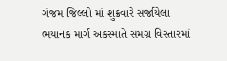ગંજમ જિલ્લો માં શુક્રવારે સર્જાયેલા ભયાનક માર્ગ અકસ્માતે સમગ્ર વિસ્તારમાં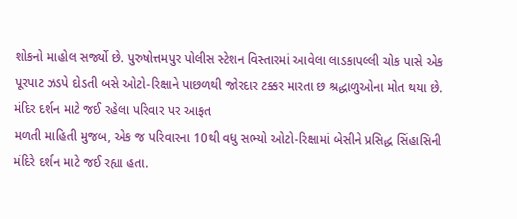શોકનો માહોલ સર્જ્યો છે. પુરુષોત્તમપુર પોલીસ સ્ટેશન વિસ્તારમાં આવેલા લાડકાપલ્લી ચોક પાસે એક પૂરપાટ ઝડપે દોડતી બસે ઓટો-રિક્ષાને પાછળથી જોરદાર ટક્કર મારતા છ શ્રદ્ધાળુઓના મોત થયા છે.
મંદિર દર્શન માટે જઈ રહેલા પરિવાર પર આફત
મળતી માહિતી મુજબ, એક જ પરિવારના 10થી વધુ સભ્યો ઓટો-રિક્ષામાં બેસીને પ્રસિદ્ધ સિંહાસિની મંદિરે દર્શન માટે જઈ રહ્યા હતા.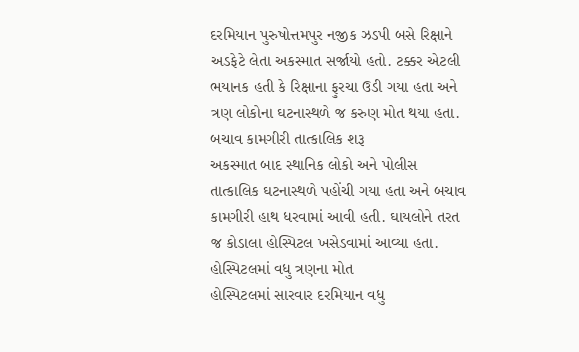દરમિયાન પુરુષોત્તમપુર નજીક ઝડપી બસે રિક્ષાને અડફેટે લેતા અકસ્માત સર્જાયો હતો. ટક્કર એટલી ભયાનક હતી કે રિક્ષાના ફુરચા ઉડી ગયા હતા અને ત્રણ લોકોના ઘટનાસ્થળે જ કરુણ મોત થયા હતા.
બચાવ કામગીરી તાત્કાલિક શરૂ
અકસ્માત બાદ સ્થાનિક લોકો અને પોલીસ તાત્કાલિક ઘટનાસ્થળે પહોંચી ગયા હતા અને બચાવ કામગીરી હાથ ધરવામાં આવી હતી. ઘાયલોને તરત જ કોડાલા હોસ્પિટલ ખસેડવામાં આવ્યા હતા.
હોસ્પિટલમાં વધુ ત્રણના મોત
હોસ્પિટલમાં સારવાર દરમિયાન વધુ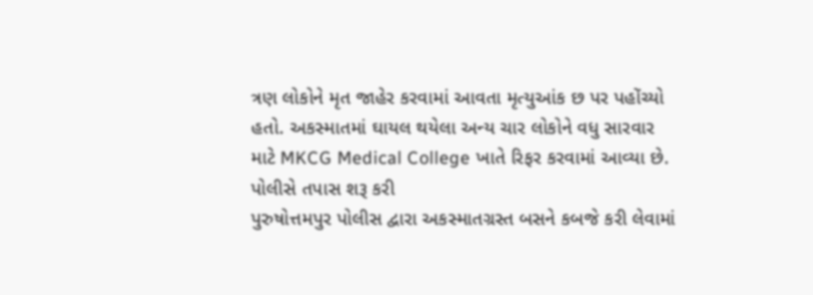ત્રણ લોકોને મૃત જાહેર કરવામાં આવતા મૃત્યુઆંક છ પર પહોંચ્યો હતો. અકસ્માતમાં ઘાયલ થયેલા અન્ય ચાર લોકોને વધુ સારવાર માટે MKCG Medical College ખાતે રિફર કરવામાં આવ્યા છે.
પોલીસે તપાસ શરૂ કરી
પુરુષોત્તમપુર પોલીસ દ્વારા અકસ્માતગ્રસ્ત બસને કબજે કરી લેવામાં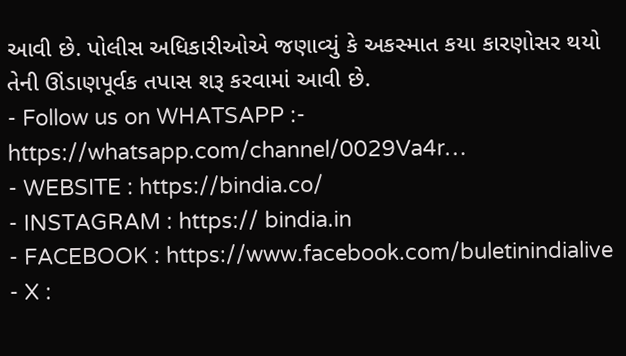આવી છે. પોલીસ અધિકારીઓએ જણાવ્યું કે અકસ્માત કયા કારણોસર થયો તેની ઊંડાણપૂર્વક તપાસ શરૂ કરવામાં આવી છે.
- Follow us on WHATSAPP :- https://whatsapp.com/channel/0029Va4r…
- WEBSITE : https://bindia.co/
- INSTAGRAM : https:// bindia.in
- FACEBOOK : https://www.facebook.com/buletinindialive
- X :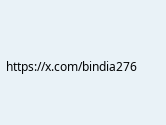https://x.com/bindia276